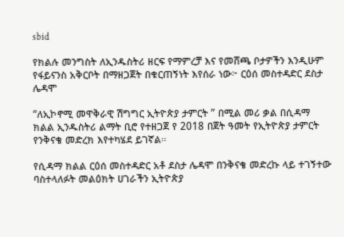sbid

የክልሉ መንግስት ለኢንዱስትሪ ዘርፍ የማምረቻ እና የመሸጫ ቦታዎችን እንዲሁም የፋይናንስ አቅርቦት በማዘጋጀት በቁርጠኝነት እየሰራ ነው፦ ርዕሰ መስተዳድር ደስታ ሌዳሞ

“ለኢኮኖሚ መዋቅራዊ ሽግግር ኢትዮጵያ ታምርት ” በሚል መሪ ቃል በሲዳማ ክልል ኢንዱስትሪ ልማት ቢሮ የተዘጋጀ የ 2018 በጀት ዓመት የኢትዮጵያ ታምርት የንቅናቄ መድረክ እየተካሄደ ይገኛል።

የሲዳማ ክልል ርዕሰ መስተዳድር አቶ ደስታ ሌዳሞ በንቅናቄ መድረኩ ላይ ተገኝተው ባስተላለፉት መልዕክት ሀገራችን ኢትዮጵያ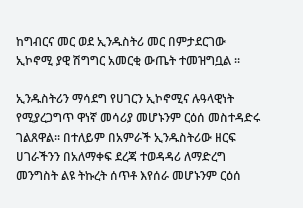ከግብርና መር ወደ ኢንዱስትሪ መር በምታደርገው ኢኮኖሚ ያዊ ሽግግር አመርቂ ውጤት ተመዝግቧል ።

ኢንዱስትሪን ማሳደግ የሀገርን ኢኮኖሚና ሉዓላዊነት የሚያረጋግጥ ዋነኛ መሳሪያ መሆኑንም ርዕሰ መስተዳድሩ ገልጸዋል። በተለይም በአምራች ኢንዱስትሪው ዘርፍ ሀገራችንን በአለማቀፍ ደረጃ ተወዳዳሪ ለማድረግ መንግስት ልዩ ትኩረት ሰጥቶ እየሰራ መሆኑንም ርዕሰ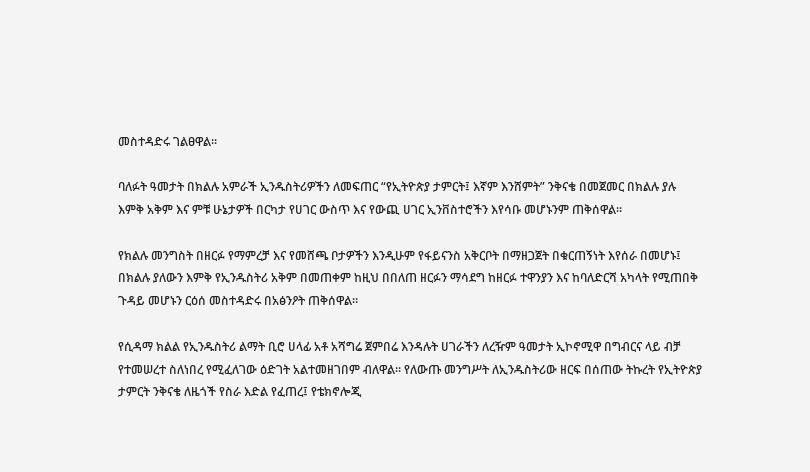መስተዳድሩ ገልፀዋል።

ባለፉት ዓመታት በክልሉ አምራች ኢንዱስትሪዎችን ለመፍጠር “የኢትዮጵያ ታምርት፤ እኛም እንሸምት” ንቅናቄ በመጀመር በክልሉ ያሉ እምቅ አቅም እና ምቹ ሁኔታዎች በርካታ የሀገር ውስጥ እና የውጪ ሀገር ኢንቨስተሮችን እየሳቡ መሆኑንም ጠቅሰዋል።

የክልሉ መንግስት በዘርፉ የማምረቻ እና የመሸጫ ቦታዎችን እንዲሁም የፋይናንስ አቅርቦት በማዘጋጀት በቁርጠኝነት እየሰራ በመሆኑ፤ በክልሉ ያለውን እምቅ የኢንዱስትሪ አቅም በመጠቀም ከዚህ በበለጠ ዘርፉን ማሳደግ ከዘርፉ ተዋንያን እና ከባለድርሻ አካላት የሚጠበቅ ጉዳይ መሆኑን ርዕሰ መስተዳድሩ በአፅንዖት ጠቅሰዋል።

የሲዳማ ክልል የኢንዱስትሪ ልማት ቢሮ ሀላፊ አቶ አሻግሬ ጀምበሬ እንዳሉት ሀገራችን ለረዥም ዓመታት ኢኮኖሚዋ በግብርና ላይ ብቻ የተመሠረተ ስለነበረ የሚፈለገው ዕድገት አልተመዘገበም ብለዋል። የለውጡ መንግሥት ለኢንዱስትሪው ዘርፍ በሰጠው ትኩረት የኢትዮጵያ ታምርት ንቅናቄ ለዜጎች የስራ እድል የፈጠረ፤ የቴክኖሎጂ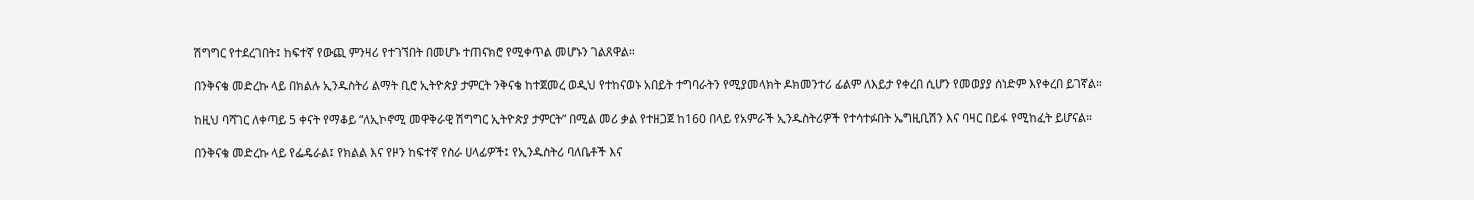ሽግግር የተደረገበት፤ ከፍተኛ የውጪ ምንዛሪ የተገኘበት በመሆኑ ተጠናክሮ የሚቀጥል መሆኑን ገልጸዋል።

በንቅናቄ መድረኩ ላይ በክልሉ ኢንዱስትሪ ልማት ቢሮ ኢትዮጵያ ታምርት ንቅናቄ ከተጀመረ ወዲህ የተከናወኑ አበይት ተግባራትን የሚያመላክት ዶክመንተሪ ፊልም ለእይታ የቀረበ ሲሆን የመወያያ ሰነድም እየቀረበ ይገኛል።

ከዚህ ባሻገር ለቀጣይ 5 ቀናት የማቆይ “ለኢኮኖሚ መዋቅራዊ ሽግግር ኢትዮጵያ ታምርት” በሚል መሪ ቃል የተዘጋጀ ከ160 በላይ የአምራች ኢንዱስትሪዎች የተሳተፉበት ኤግዚቢሽን እና ባዛር በይፋ የሚከፈት ይሆናል።

በንቅናቄ መድረኩ ላይ የፌዴራል፤ የክልል እና የዞን ከፍተኛ የስራ ሀላፊዎች፤ የኢንዱስትሪ ባለቤቶች እና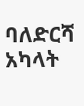ባለድርሻ አካላት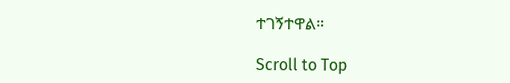ተገኝተዋል።

Scroll to Top